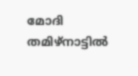മോദി തമിഴ്നാട്ടിൽ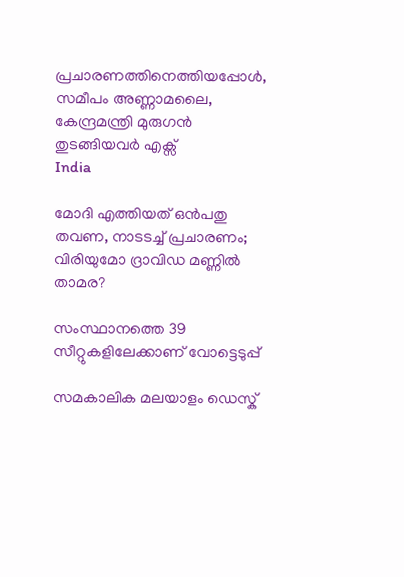പ്രചാരണത്തിനെത്തിയപ്പോൾ, സമീപം അണ്ണാമലൈ, കേന്ദ്രമന്ത്രി മുരുഗൻ തുടങ്ങിയവർ എക്സ്
India

മോദി എത്തിയത് ഒന്‍പതു തവണ, നാടടച്ച് പ്രചാരണം; വിരിയുമോ ദ്രാവിഡ മണ്ണില്‍ താമര?

സംസ്ഥാനത്തെ 39 സീറ്റുകളിലേക്കാണ് വോട്ടെടുപ്പ്

സമകാലിക മലയാളം ഡെസ്ക്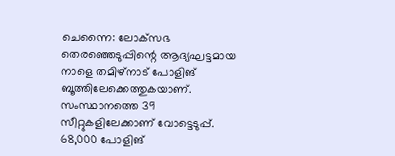ചെന്നൈ: ലോക്‌സഭ തെരഞ്ഞെടുപ്പിന്റെ ആദ്യഘട്ടമായ നാളെ തമിഴ്‌നാട് പോളിങ് ബൂത്തിലേക്കെത്തുകയാണ്. സംസ്ഥാനത്തെ 39 സീറ്റുകളിലേക്കാണ് വോട്ടെടുപ്പ്. 68,000 പോളിങ്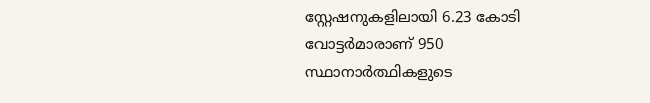സ്റ്റേഷനുകളിലായി 6.23 കോടി വോട്ടര്‍മാരാണ് 950 സ്ഥാനാര്‍ത്ഥികളുടെ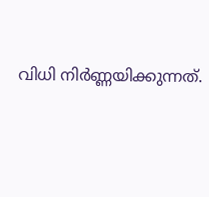വിധി നിര്‍ണ്ണയിക്കുന്നത്.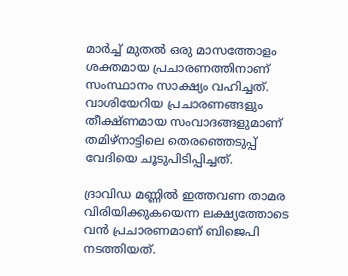മാര്‍ച്ച് മുതല്‍ ഒരു മാസത്തോളം ശക്തമായ പ്രചാരണത്തിനാണ് സംസ്ഥാനം സാക്ഷ്യം വഹിച്ചത്. വാശിയേറിയ പ്രചാരണങ്ങളും തീക്ഷ്ണമായ സംവാദങ്ങളുമാണ് തമിഴ്‌നാട്ടിലെ തെരഞ്ഞെടുപ്പ് വേദിയെ ചൂടുപിടിപ്പിച്ചത്.

ദ്രാവിഡ മണ്ണില്‍ ഇത്തവണ താമര വിരിയിക്കുകയെന്ന ലക്ഷ്യത്തോടെ വന്‍ പ്രചാരണമാണ് ബിജെപി നടത്തിയത്.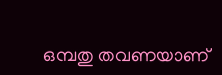ഒമ്പതു തവണയാണ്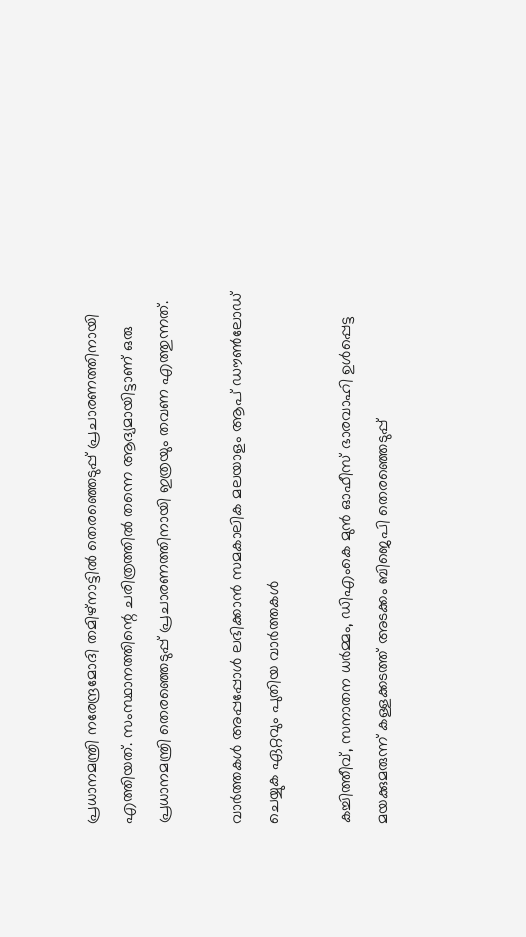പ്രധാനമന്ത്രി നരേന്ദ്രമോദി തമിഴ്‌നാട്ടില്‍ തെരഞ്ഞെടുപ്പ് പ്രചാരണത്തിനായി എത്തിയത്. സംസ്ഥാനത്തിന്റെ ചരിത്രത്തില്‍ തന്നെ ആദ്യമായിട്ടാണ് ഒരു പ്രധാനമന്ത്രി തെരഞ്ഞെടുപ്പ് പ്രചാരണത്തിനായി ഇത്രയും തവണ എത്തുന്നത്.

വാര്‍ത്തകള്‍ അപ്പപ്പോള്‍ ലഭിക്കാന്‍ സമകാലിക മലയാളം ആപ് ഡൗണ്‍ലോഡ് ചെയ്യുക ഏറ്റവും പുതിയ വാര്‍ത്തകള്‍

കച്ചിത്തീവ്, സനാതന ധര്‍മ്മം, ഡിഎംകെ മുന്‍ ഓഫീസ് ഭാരവാഹി ഉള്‍പ്പെട്ട മയക്കുമരുന്ന് കള്ളക്കടത്ത് അടക്കം ബിജെപി തെരഞ്ഞെടുപ്പ്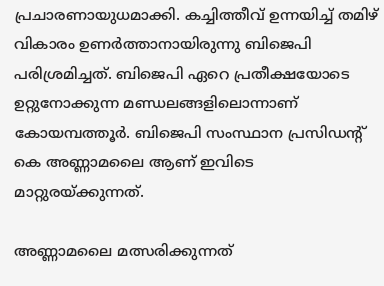പ്രചാരണായുധമാക്കി. കച്ചിത്തീവ് ഉന്നയിച്ച് തമിഴ് വികാരം ഉണര്‍ത്താനായിരുന്നു ബിജെപി പരിശ്രമിച്ചത്. ബിജെപി ഏറെ പ്രതീക്ഷയോടെ ഉറ്റുനോക്കുന്ന മണ്ഡലങ്ങളിലൊന്നാണ് കോയമ്പത്തൂര്‍. ബിജെപി സംസ്ഥാന പ്രസിഡന്റ് കെ അണ്ണാമലൈ ആണ് ഇവിടെ മാറ്റുരയ്ക്കുന്നത്.

അണ്ണാമലൈ മത്സരിക്കുന്നത്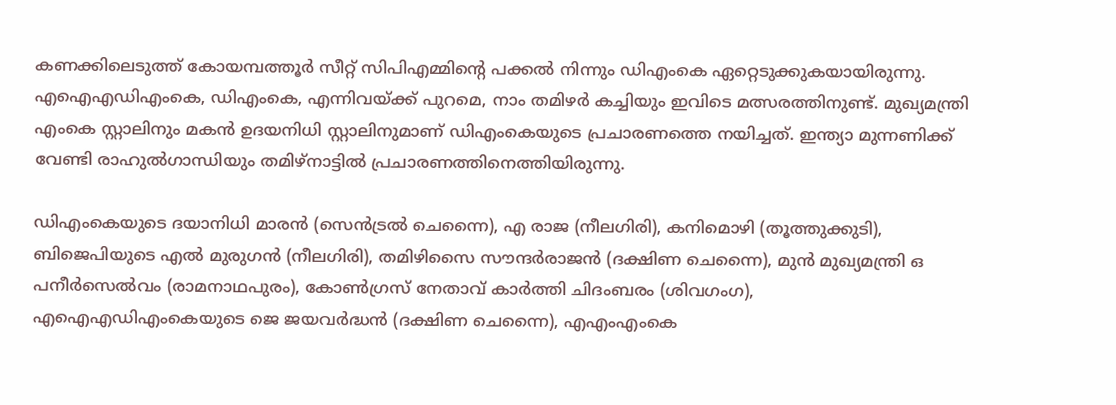കണക്കിലെടുത്ത് കോയമ്പത്തൂര്‍ സീറ്റ് സിപിഎമ്മിന്റെ പക്കല്‍ നിന്നും ഡിഎംകെ ഏറ്റെടുക്കുകയായിരുന്നു. എഐഎഡിഎംകെ, ഡിഎംകെ, എന്നിവയ്ക്ക് പുറമെ, നാം തമിഴര്‍ കച്ചിയും ഇവിടെ മത്സരത്തിനുണ്ട്. മുഖ്യമന്ത്രി എംകെ സ്റ്റാലിനും മകന്‍ ഉദയനിധി സ്റ്റാലിനുമാണ് ഡിഎംകെയുടെ പ്രചാരണത്തെ നയിച്ചത്. ഇന്ത്യാ മുന്നണിക്ക് വേണ്ടി രാഹുല്‍ഗാന്ധിയും തമിഴ്‌നാട്ടില്‍ പ്രചാരണത്തിനെത്തിയിരുന്നു.

ഡിഎംകെയുടെ ദയാനിധി മാരന്‍ (സെന്‍ട്രല്‍ ചെന്നൈ), എ രാജ (നീലഗിരി), കനിമൊഴി (തൂത്തുക്കുടി), ബിജെപിയുടെ എല്‍ മുരുഗന്‍ (നീലഗിരി), തമിഴിസൈ സൗന്ദര്‍രാജന്‍ (ദക്ഷിണ ചെന്നൈ), മുന്‍ മുഖ്യമന്ത്രി ഒ പനീര്‍സെല്‍വം (രാമനാഥപുരം), കോണ്‍ഗ്രസ് നേതാവ് കാര്‍ത്തി ചിദംബരം (ശിവഗംഗ), എഐഎഡിഎംകെയുടെ ജെ ജയവര്‍ദ്ധന്‍ (ദക്ഷിണ ചെന്നൈ), എഎംഎംകെ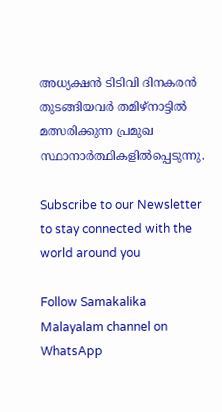അധ്യക്ഷന്‍ ടിടിവി ദിനകരന്‍ തുടങ്ങിയവര്‍ തമിഴ്‌നാട്ടില്‍ മത്സരിക്കുന്ന പ്രമുഖ സ്ഥാനാര്‍ത്ഥികളില്‍പ്പെടുന്നു.

Subscribe to our Newsletter to stay connected with the world around you

Follow Samakalika Malayalam channel on WhatsApp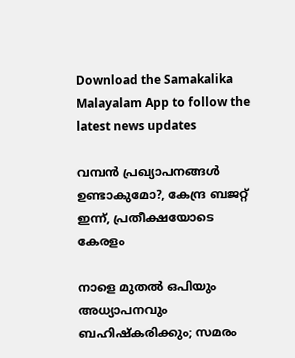Download the Samakalika Malayalam App to follow the latest news updates

വമ്പൻ പ്രഖ്യാപനങ്ങൾ ഉണ്ടാകുമോ?, കേന്ദ്ര ബജറ്റ് ഇന്ന്, പ്രതീക്ഷയോടെ കേരളം

നാളെ മുതൽ ഒപിയും അധ്യാപനവും ബഹിഷ്കരിക്കും; സമരം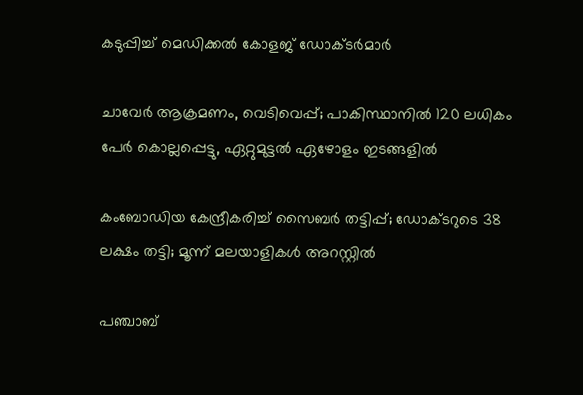കടുപ്പിച്ച് മെഡിക്കൽ കോളജ് ഡോക്ടർമാർ

ചാവേര്‍ ആക്രമണം, വെടിവെപ്പ്; പാകിസ്ഥാനില്‍ 120 ലധികം പേര്‍ കൊല്ലപ്പെട്ടു, ഏറ്റുമുട്ടല്‍ ഏഴോളം ഇടങ്ങളില്‍

കംബോഡിയ കേന്ദ്രീകരിച്ച് സൈബർ തട്ടിപ്പ്; ഡോക്ടറുടെ 38 ലക്ഷം തട്ടി; മൂന്ന് മലയാളികൾ അറസ്റ്റിൽ

പഞ്ചാബ്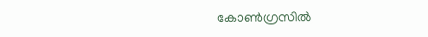കോണ്‍ഗ്രസില്‍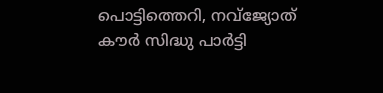പൊട്ടിത്തെറി, നവ്ജ്യോത് കൗര്‍ സിദ്ധു പാര്‍ട്ടി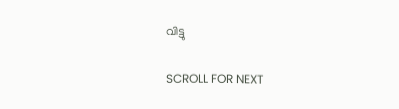വിട്ടു

SCROLL FOR NEXT